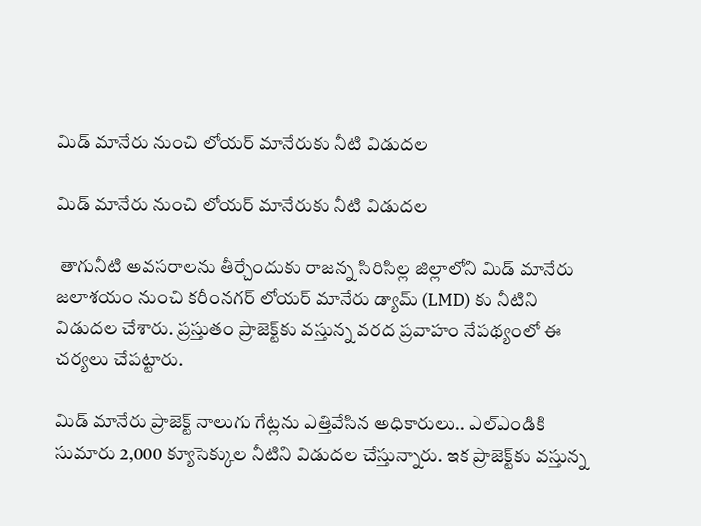మిడ్ మానేరు నుంచి లోయర్ మానేరుకు నీటి విడుదల

మిడ్ మానేరు నుంచి లోయర్ మానేరుకు నీటి విడుదల

 తాగునీటి అవసరాలను తీర్చేందుకు రాజన్న సిరిసిల్ల జిల్లాలోని మిడ్ మానేరు జలాశయం నుంచి కరీంనగర్ లోయర్ మానేరు డ్యామ్ (LMD) కు నీటిని విడుదల చేశారు. ప్రస్తుతం ప్రాజెక్ట్‌కు వస్తున్న వరద ప్రవాహం నేపథ్యంలో ఈ చర్యలు చేపట్టారు.

మిడ్ మానేరు ప్రాజెక్ట్ నాలుగు గేట్లను ఎత్తివేసిన అధికారులు.. ఎల్ఎండికి సుమారు 2,000 క్యూసెక్కుల నీటిని విడుదల చేస్తున్నారు. ఇక ప్రాజెక్ట్‌కు వస్తున్న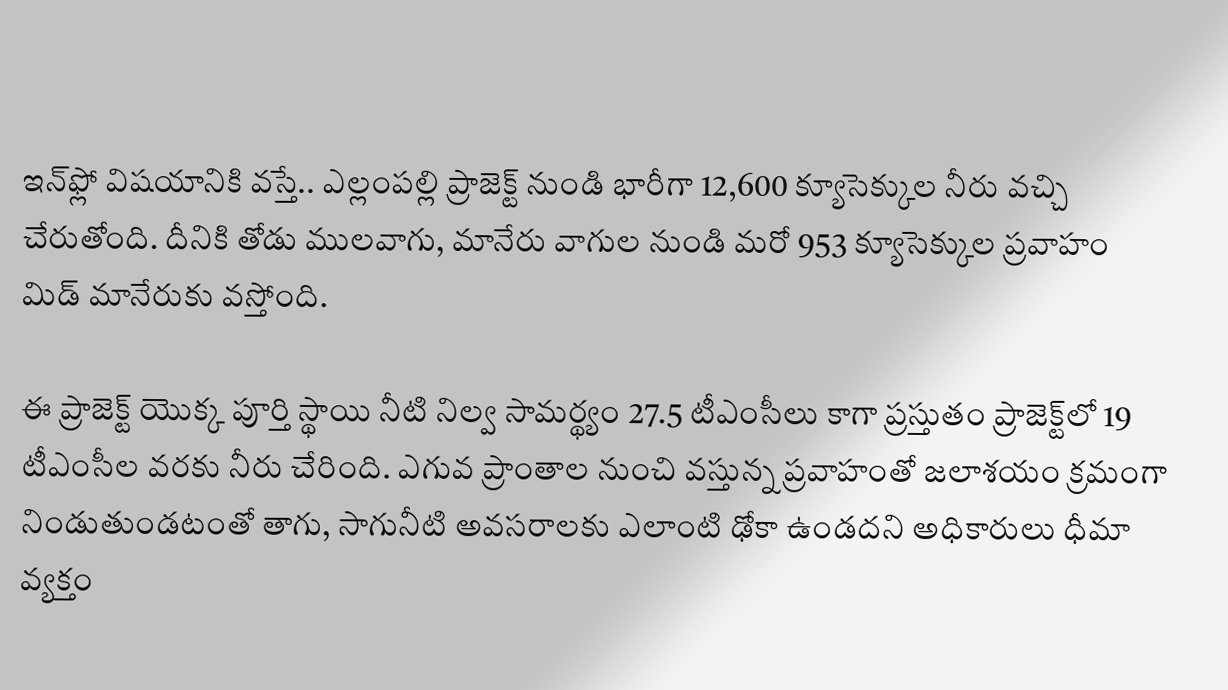ఇన్‌ఫ్లో విషయానికి వస్తే.. ఎల్లంపల్లి ప్రాజెక్ట్ నుండి భారీగా 12,600 క్యూసెక్కుల నీరు వచ్చి చేరుతోంది. దీనికి తోడు ములవాగు, మానేరు వాగుల నుండి మరో 953 క్యూసెక్కుల ప్రవాహం మిడ్ మానేరుకు వస్తోంది.

ఈ ప్రాజెక్ట్ యొక్క పూర్తి స్థాయి నీటి నిల్వ సామర్థ్యం 27.5 టీఎంసీలు కాగా ప్రస్తుతం ప్రాజెక్ట్‌లో 19 టీఎంసీల వరకు నీరు చేరింది. ఎగువ ప్రాంతాల నుంచి వస్తున్న ప్రవాహంతో జలాశయం క్రమంగా నిండుతుండటంతో తాగు, సాగునీటి అవసరాలకు ఎలాంటి ఢోకా ఉండదని అధికారులు ధీమా వ్యక్తం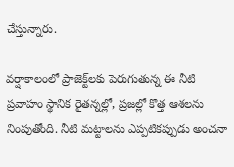చేస్తున్నారు.

వర్షాకాలంలో ప్రాజెక్ట్‌లకు పెరుగుతున్న ఈ నీటి ప్రవాహం స్థానిక రైతన్నల్లో, ప్రజల్లో కొత్త ఆశలను నింపుతోంది. నీటి మట్టాలను ఎప్పటికప్పుడు అంచనా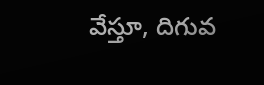వేస్తూ, దిగువ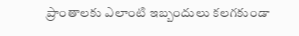ప్రాంతాలకు ఎలాంటి ఇబ్బందులు కలగకుండా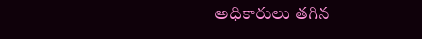అధికారులు తగిన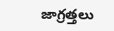జాగ్రత్తలు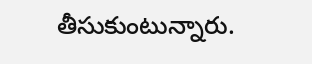తీసుకుంటున్నారు.